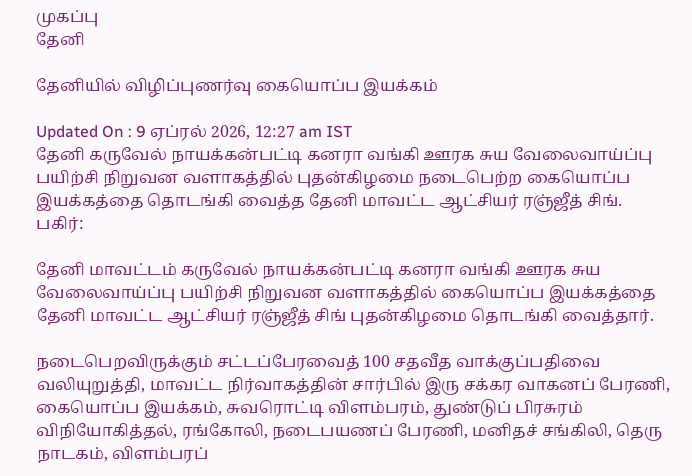முகப்பு
தேனி

தேனியில் விழிப்புணர்வு கையொப்ப இயக்கம்

Updated On : 9 ஏப்ரல் 2026, 12:27 am IST
தேனி கருவேல் நாயக்கன்பட்டி கனரா வங்கி ஊரக சுய வேலைவாய்ப்பு பயிற்சி நிறுவன வளாகத்தில் புதன்கிழமை நடைபெற்ற கையொப்ப இயக்கத்தை தொடங்கி வைத்த தேனி மாவட்ட ஆட்சியர் ரஞ்ஜீத் சிங்.
பகிர்:

தேனி மாவட்டம் கருவேல் நாயக்கன்பட்டி கனரா வங்கி ஊரக சுய வேலைவாய்ப்பு பயிற்சி நிறுவன வளாகத்தில் கையொப்ப இயக்கத்தை தேனி மாவட்ட ஆட்சியர் ரஞ்ஜீத் சிங் புதன்கிழமை தொடங்கி வைத்தார்.

நடைபெறவிருக்கும் சட்டப்பேரவைத் 100 சதவீத வாக்குப்பதிவை வலியுறுத்தி, மாவட்ட நிர்வாகத்தின் சார்பில் இரு சக்கர வாகனப் பேரணி, கையொப்ப இயக்கம், சுவரொட்டி விளம்பரம், துண்டுப் பிரசுரம் விநியோகித்தல், ரங்கோலி, நடைபயணப் பேரணி, மனிதச் சங்கிலி, தெரு நாடகம், விளம்பரப்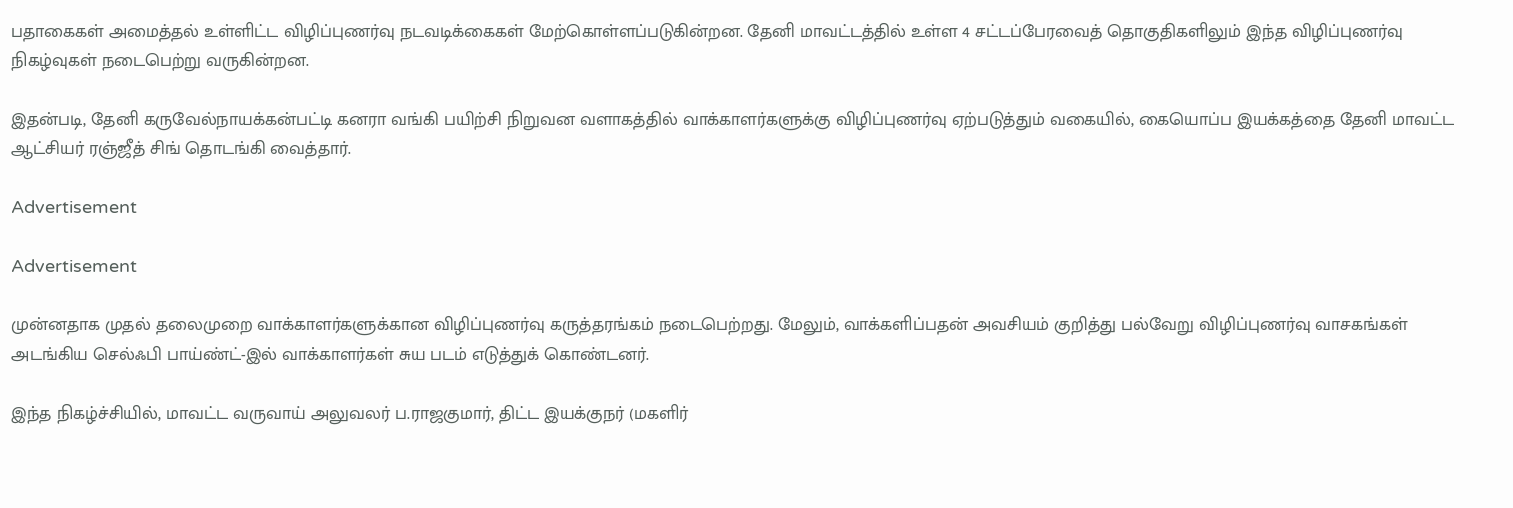பதாகைகள் அமைத்தல் உள்ளிட்ட விழிப்புணர்வு நடவடிக்கைகள் மேற்கொள்ளப்படுகின்றன. தேனி மாவட்டத்தில் உள்ள 4 சட்டப்பேரவைத் தொகுதிகளிலும் இந்த விழிப்புணர்வு நிகழ்வுகள் நடைபெற்று வருகின்றன.

இதன்படி, தேனி கருவேல்நாயக்கன்பட்டி கனரா வங்கி பயிற்சி நிறுவன வளாகத்தில் வாக்காளர்களுக்கு விழிப்புணர்வு ஏற்படுத்தும் வகையில், கையொப்ப இயக்கத்தை தேனி மாவட்ட ஆட்சியர் ரஞ்ஜீத் சிங் தொடங்கி வைத்தார்.

Advertisement

Advertisement

முன்னதாக முதல் தலைமுறை வாக்காளர்களுக்கான விழிப்புணர்வு கருத்தரங்கம் நடைபெற்றது. மேலும், வாக்களிப்பதன் அவசியம் குறித்து பல்வேறு விழிப்புணர்வு வாசகங்கள் அடங்கிய செல்ஃபி பாய்ண்ட்-இல் வாக்காளர்கள் சுய படம் எடுத்துக் கொண்டனர்.

இந்த நிகழ்ச்சியில், மாவட்ட வருவாய் அலுவலர் ப.ராஜகுமார், திட்ட இயக்குநர் (மகளிர்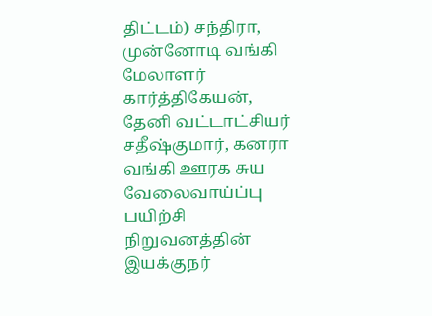திட்டம்) சந்திரா, முன்னோடி வங்கி மேலாளர் கார்த்திகேயன், தேனி வட்டாட்சியர் சதீஷ்குமார், கனரா வங்கி ஊரக சுய வேலைவாய்ப்பு பயிற்சி நிறுவனத்தின் இயக்குநர்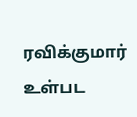ரவிக்குமார் உள்பட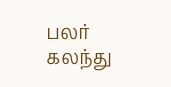பலர் கலந்து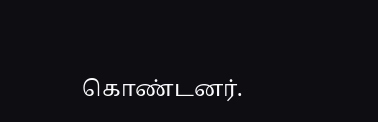கொண்டனர்.